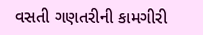વસતી ગણતરીની કામગીરી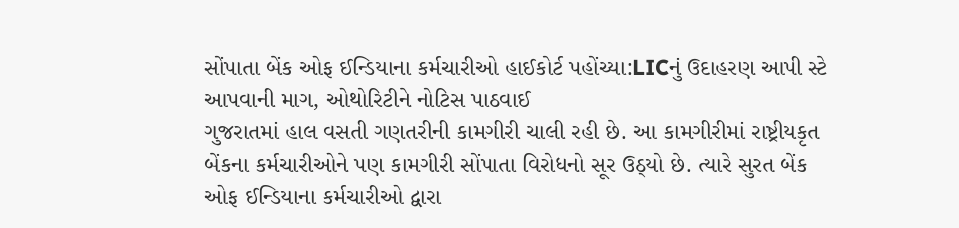સોંપાતા બેંક ઓફ ઈન્ડિયાના કર્મચારીઓ હાઈકોર્ટ પહોંચ્યા:LICનું ઉદાહરણ આપી સ્ટે આપવાની માગ, ઓથોરિટીને નોટિસ પાઠવાઈ
ગુજરાતમાં હાલ વસતી ગણતરીની કામગીરી ચાલી રહી છે. આ કામગીરીમાં રાષ્ટ્રીયકૃત બેંકના કર્મચારીઓને પણ કામગીરી સોંપાતા વિરોધનો સૂર ઉઠ્યો છે. ત્યારે સુરત બેંક ઓફ ઈન્ડિયાના કર્મચારીઓ દ્વારા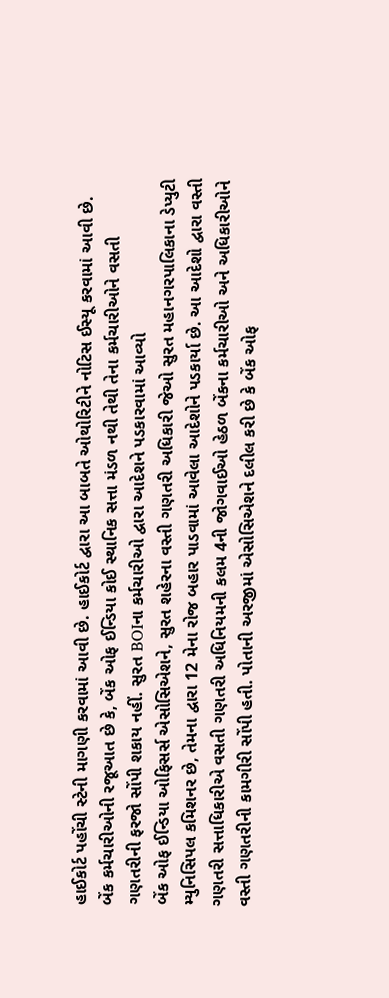હાઈકોર્ટ પહોંચી સ્ટેની માગણી કરવામાં આવી છે. હાઈકોર્ટ દ્વારા આ બાબતે ઓથોરિટીને નોટિસ ઈસ્યૂ કરવામાં આવી છે. બેંક કર્મચારીઓની રજૂઆત છે કે, બેંક ઓફ ઈન્ડિયા કોઈ સ્થાનિક સત્તા મંડળ નથી તેથી તેના કર્મચારીઓને વસતી ગણતરીની ફરજો સોંપી શકાય નહીં. સુરત BOIના કર્મચારીઓ દ્વારા આદેશને પડકારવામાં આવ્યો
બેંક ઓફ ઈન્ડિયા ઓફિસર્સ એસોસિએશને, સુરત શહેરના વસ્તી ગણતરી અધિકારી જેઓ સુરત મહાનગરપાલિકાના ડેપ્યુટી મ્યુનિસિપલ કમિશનર છે, તેમના દ્વારા 12 મેના રોજ બહાર પાડવામાં આવેલા આદેશોને પડકાર્યા છે. આ આદેશો દ્વારા વસ્તી ગણતરી સત્તાધિકારીએ વસતી ગણતરી અધિનિયમની કલમ 4ની જોગવાઈઓ હેઠળ બેંકના કર્મચારીઓ અને અધિકારીઓને વસ્તી ગણતરીની કામગીરી સોંપી હતી. પોતાની અરજીમાં એસોસિએશને દલીલ કરી છે કે બેંક ઓફ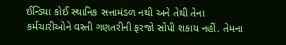ઈન્ડિયા કોઈ સ્થાનિક સત્તામંડળ નથી અને તેથી તેના કર્મચારીઓને વસ્તી ગણતરીની ફરજો સોંપી શકાય નહીં. તેમના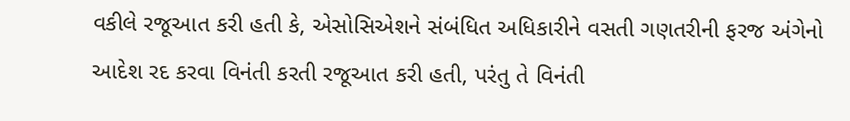વકીલે રજૂઆત કરી હતી કે, એસોસિએશને સંબંધિત અધિકારીને વસતી ગણતરીની ફરજ અંગેનો આદેશ રદ કરવા વિનંતી કરતી રજૂઆત કરી હતી, પરંતુ તે વિનંતી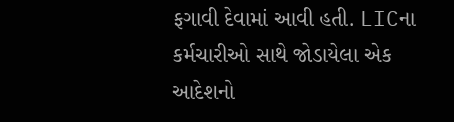ફગાવી દેવામાં આવી હતી. LICના કર્મચારીઓ સાથે જોડાયેલા એક આદેશનો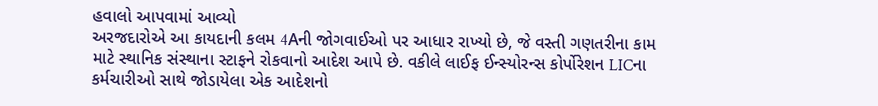હવાલો આપવામાં આવ્યો
અરજદારોએ આ કાયદાની કલમ 4Aની જોગવાઈઓ પર આધાર રાખ્યો છે, જે વસ્તી ગણતરીના કામ માટે સ્થાનિક સંસ્થાના સ્ટાફને રોકવાનો આદેશ આપે છે. વકીલે લાઈફ ઈન્સ્યોરન્સ કોર્પોરેશન LICના કર્મચારીઓ સાથે જોડાયેલા એક આદેશનો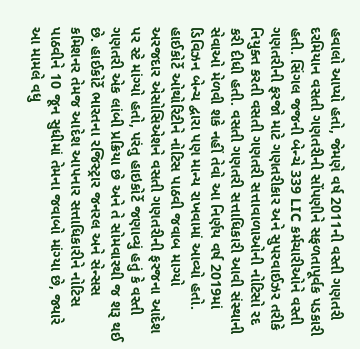હવાલો આપ્યો હતો, જેમણે વર્ષ 2011ની વસ્તી ગણતરી દરમિયાન વસતી ગણતરીની સોંપણીને સફળતાપૂર્વક પડકારી હતી. સિંગલ જજની બેન્ચે 339 LIC કર્મચારીઓને વસ્તી ગણતરીની ફરજો માટે ગણતરીકાર અને સુપરવાઈઝર તરીકે નિયુક્ત કરતી વસતી ગણતરી સત્તાવાળાઓની નોટિસો રદ કરી દીધી હતી. વસતી ગણતરી સત્તાધિકારી આવી સંસ્થાની સેવાઓ મેળવી શકે નહીં તેવો આ નિર્ણય વર્ષ 2019માં ડિવિઝન બેન્ચ દ્વારા પણ માન્ય રાખવામાં આવ્યો હતો. હાઈકોર્ટે ઓથોરિટીને નોટિસ પાઠવી જવાબ માગ્યો
અરજદાર એસોસિએશને વસતી ગણતરીની ફરજના આદેશ પર સ્ટે માંગ્યો હતો, પરંતુ હાઇકોર્ટે જણાવ્યું હતું કે વસ્તી ગણતરી એક લાંબી પ્રક્રિયા છે અને તે સોમવારથી જ શરૂ થઈ છે. હાઈકોર્ટે ભારતના રજિસ્ટ્રાર જનરલ અને સેન્સસ કમિશનર તેમજ આદેશ આપનાર સત્તાધિકારીને નોટિસ પાઠવીને 10 જૂન સુધીમાં તેમના જવાબો માંગ્યા છે, જ્યારે આ મામલે વધુ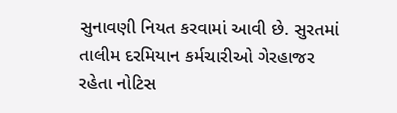સુનાવણી નિયત કરવામાં આવી છે. સુરતમાં તાલીમ દરમિયાન કર્મચારીઓ ગેરહાજર રહેતા નોટિસ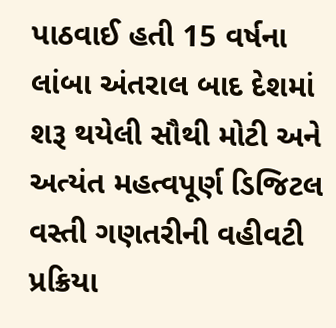પાઠવાઈ હતી 15 વર્ષના લાંબા અંતરાલ બાદ દેશમાં શરૂ થયેલી સૌથી મોટી અને અત્યંત મહત્વપૂર્ણ ડિજિટલ વસ્તી ગણતરીની વહીવટી પ્રક્રિયા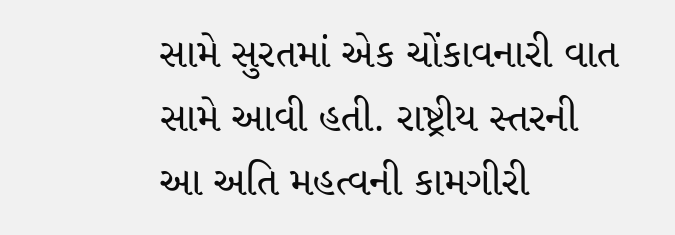સામે સુરતમાં એક ચોંકાવનારી વાત સામે આવી હતી. રાષ્ટ્રીય સ્તરની આ અતિ મહત્વની કામગીરી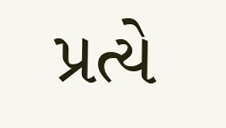પ્રત્યે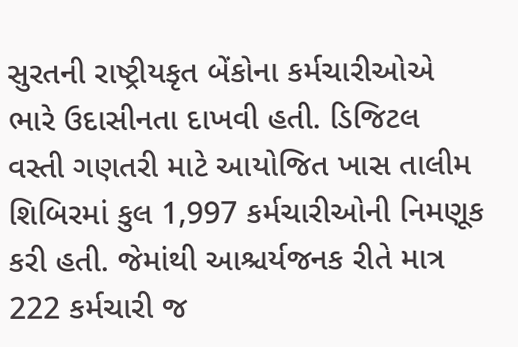સુરતની રાષ્ટ્રીયકૃત બેંકોના કર્મચારીઓએ ભારે ઉદાસીનતા દાખવી હતી. ડિજિટલ વસ્તી ગણતરી માટે આયોજિત ખાસ તાલીમ શિબિરમાં કુલ 1,997 કર્મચારીઓની નિમણૂક કરી હતી. જેમાંથી આશ્ચર્યજનક રીતે માત્ર 222 કર્મચારી જ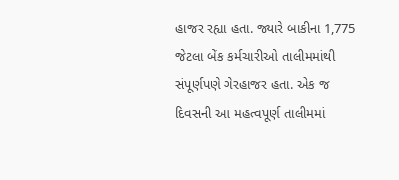હાજર રહ્યા હતા. જ્યારે બાકીના 1,775 જેટલા બેંક કર્મચારીઓ તાલીમમાંથી સંપૂર્ણપણે ગેરહાજર હતા. એક જ દિવસની આ મહત્વપૂર્ણ તાલીમમાં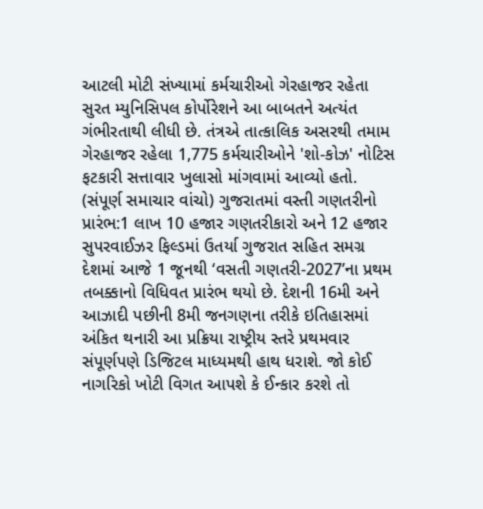આટલી મોટી સંખ્યામાં કર્મચારીઓ ગેરહાજર રહેતા સુરત મ્યુનિસિપલ કોર્પોરેશને આ બાબતને અત્યંત ગંભીરતાથી લીધી છે. તંત્રએ તાત્કાલિક અસરથી તમામ ગેરહાજર રહેલા 1,775 કર્મચારીઓને 'શો-કોઝ' નોટિસ ફટકારી સત્તાવાર ખુલાસો માંગવામાં આવ્યો હતો. (સંપૂર્ણ સમાચાર વાંચો) ગુજરાતમાં વસ્તી ગણતરીનો પ્રારંભ:1 લાખ 10 હજાર ગણતરીકારો અને 12 હજાર સુપરવાઈઝર ફિલ્ડમાં ઉતર્યા ગુજરાત સહિત સમગ્ર દેશમાં આજે 1 જૂનથી ‘વસતી ગણતરી-2027’ના પ્રથમ તબક્કાનો વિધિવત પ્રારંભ થયો છે. દેશની 16મી અને આઝાદી પછીની 8મી જનગણના તરીકે ઇતિહાસમાં અંકિત થનારી આ પ્રક્રિયા રાષ્ટ્રીય સ્તરે પ્રથમવાર સંપૂર્ણપણે ડિજિટલ માધ્યમથી હાથ ધરાશે. જો કોઈ નાગરિકો ખોટી વિગત આપશે કે ઈન્કાર કરશે તો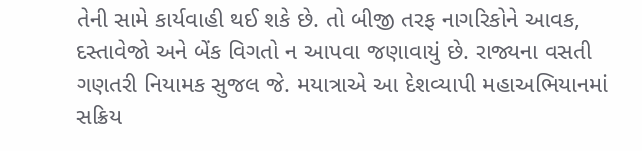તેની સામે કાર્યવાહી થઈ શકે છે. તો બીજી તરફ નાગરિકોને આવક, દસ્તાવેજો અને બેંક વિગતો ન આપવા જણાવાયું છે. રાજ્યના વસતી ગણતરી નિયામક સુજલ જે. મયાત્રાએ આ દેશવ્યાપી મહાઅભિયાનમાં સક્રિય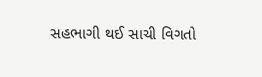સહભાગી થઈ સાચી વિગતો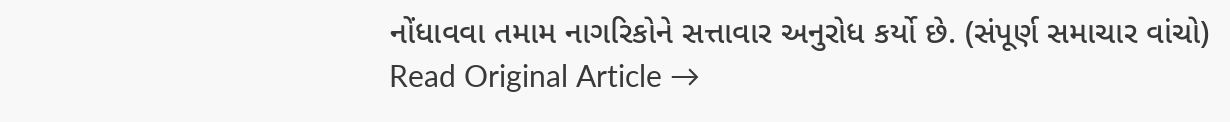નોંધાવવા તમામ નાગરિકોને સત્તાવાર અનુરોધ કર્યો છે. (સંપૂર્ણ સમાચાર વાંચો)
Read Original Article →